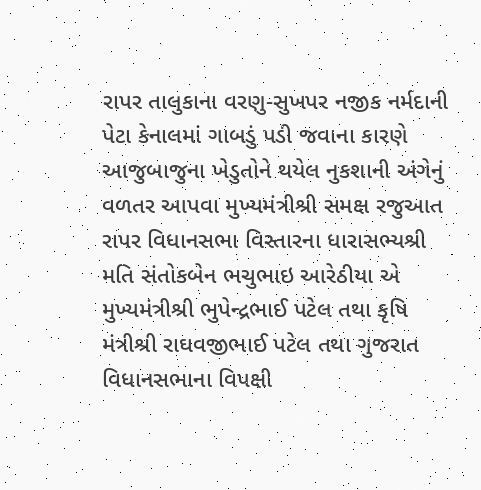રાપર તાલુકાના વરણુ-સુખપર નજીક નર્મદાની પેટા કેનાલમાં ગાબડું પડી જવાના કારણે આજુબાજુના ખેડુતોને થયેલ નુકશાની અંગેનું વળતર આપવા મુખ્યમંત્રીશ્રી સમક્ષ રજુઆત
રાપર વિધાનસભા વિસ્તારના ધારાસભ્યશ્રી મતિ સંતોકબેન ભચુભાઇ આરેઠીયા એ મુખ્યમંત્રીશ્રી ભુપેન્દ્રભાઈ પટેલ તથા કૃષિ મંત્રીશ્રી રાઘવજીભાઈ પટેલ તથા ગુજરાત વિધાનસભાના વિપક્ષી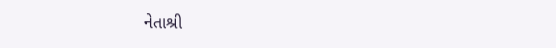નેતાશ્રી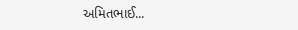અમિતભાઈ...